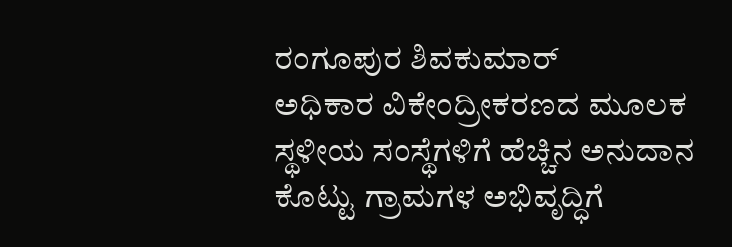ರಂಗೂಪುರ ಶಿವಕುಮಾರ್
ಅಧಿಕಾರ ವಿಕೇಂದ್ರೀಕರಣದ ಮೂಲಕ ಸ್ಥಳೀಯ ಸಂಸ್ಥೆಗಳಿಗೆ ಹೆಚ್ಚಿನ ಅನುದಾನ ಕೊಟ್ಟು ಗ್ರಾಮಗಳ ಅಭಿವೃದ್ಧಿಗೆ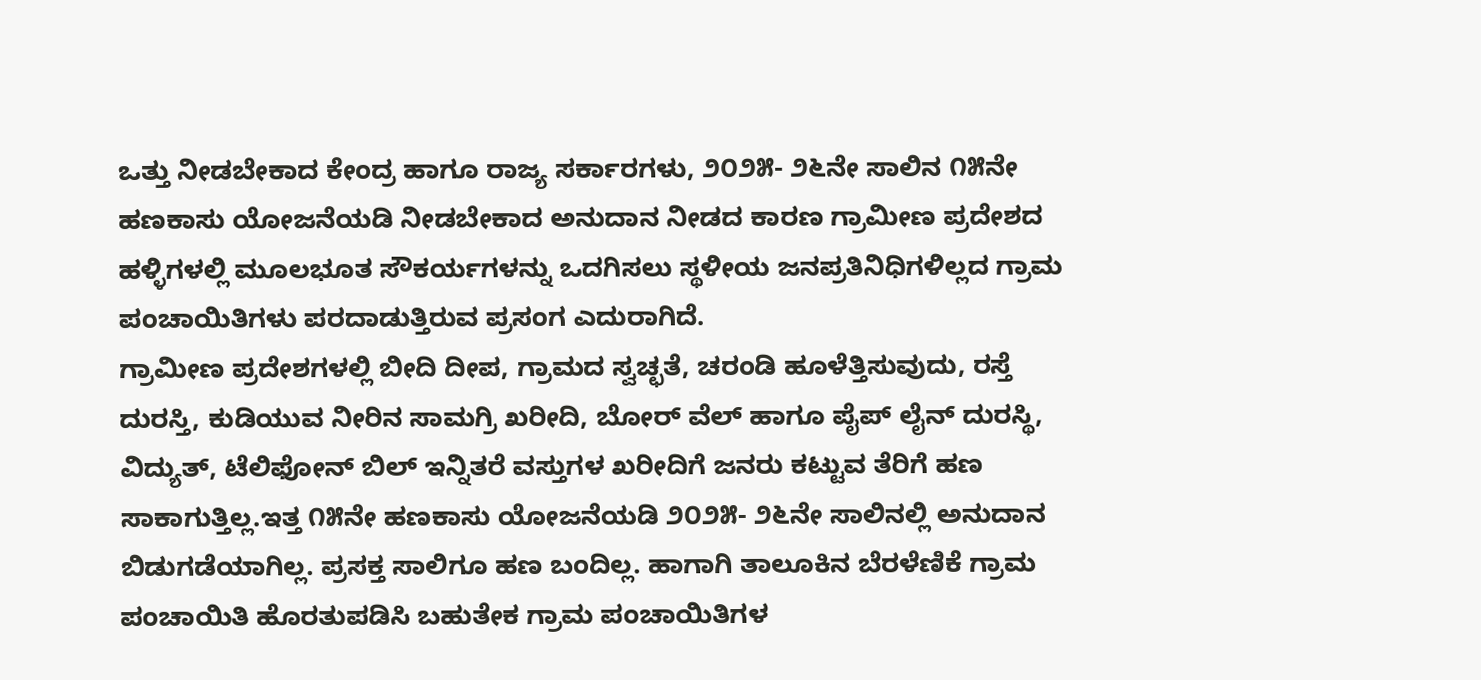ಒತ್ತು ನೀಡಬೇಕಾದ ಕೇಂದ್ರ ಹಾಗೂ ರಾಜ್ಯ ಸರ್ಕಾರಗಳು, ೨೦೨೫- ೨೬ನೇ ಸಾಲಿನ ೧೫ನೇ ಹಣಕಾಸು ಯೋಜನೆಯಡಿ ನೀಡಬೇಕಾದ ಅನುದಾನ ನೀಡದ ಕಾರಣ ಗ್ರಾಮೀಣ ಪ್ರದೇಶದ ಹಳ್ಳಿಗಳಲ್ಲಿ ಮೂಲಭೂತ ಸೌಕರ್ಯಗಳನ್ನು ಒದಗಿಸಲು ಸ್ಥಳೀಯ ಜನಪ್ರತಿನಿಧಿಗಳಿಲ್ಲದ ಗ್ರಾಮ ಪಂಚಾಯಿತಿಗಳು ಪರದಾಡುತ್ತಿರುವ ಪ್ರಸಂಗ ಎದುರಾಗಿದೆ.
ಗ್ರಾಮೀಣ ಪ್ರದೇಶಗಳಲ್ಲಿ ಬೀದಿ ದೀಪ, ಗ್ರಾಮದ ಸ್ವಚ್ಛತೆ, ಚರಂಡಿ ಹೂಳೆತ್ತಿಸುವುದು, ರಸ್ತೆ ದುರಸ್ತಿ, ಕುಡಿಯುವ ನೀರಿನ ಸಾಮಗ್ರಿ ಖರೀದಿ, ಬೋರ್ ವೆಲ್ ಹಾಗೂ ಪೈಪ್ ಲೈನ್ ದುರಸ್ಥಿ, ವಿದ್ಯುತ್, ಟೆಲಿಫೋನ್ ಬಿಲ್ ಇನ್ನಿತರೆ ವಸ್ತುಗಳ ಖರೀದಿಗೆ ಜನರು ಕಟ್ಟುವ ತೆರಿಗೆ ಹಣ ಸಾಕಾಗುತ್ತಿಲ್ಲ.ಇತ್ತ ೧೫ನೇ ಹಣಕಾಸು ಯೋಜನೆಯಡಿ ೨೦೨೫- ೨೬ನೇ ಸಾಲಿನಲ್ಲಿ ಅನುದಾನ ಬಿಡುಗಡೆಯಾಗಿಲ್ಲ. ಪ್ರಸಕ್ತ ಸಾಲಿಗೂ ಹಣ ಬಂದಿಲ್ಲ. ಹಾಗಾಗಿ ತಾಲೂಕಿನ ಬೆರಳೆಣಿಕೆ ಗ್ರಾಮ ಪಂಚಾಯಿತಿ ಹೊರತುಪಡಿಸಿ ಬಹುತೇಕ ಗ್ರಾಮ ಪಂಚಾಯಿತಿಗಳ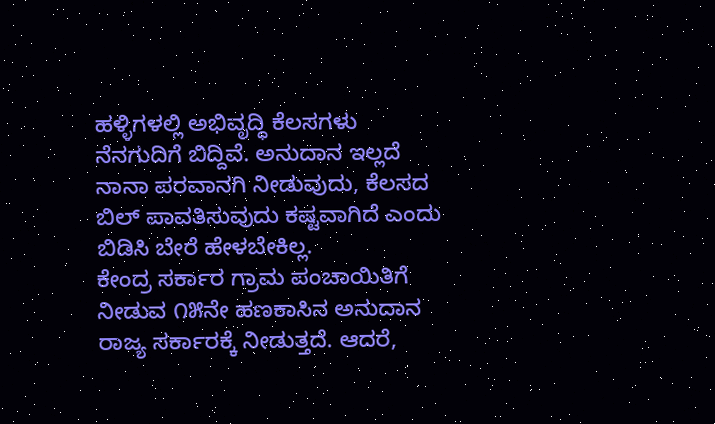ಹಳ್ಳಿಗಳಲ್ಲಿ ಅಭಿವೃದ್ಧಿ ಕೆಲಸಗಳು ನೆನಗುದಿಗೆ ಬಿದ್ದಿವೆ. ಅನುದಾನ ಇಲ್ಲದೆ ನಾನಾ ಪರವಾನಗಿ ನೀಡುವುದು, ಕೆಲಸದ ಬಿಲ್ ಪಾವತಿಸುವುದು ಕಷ್ಟವಾಗಿದೆ ಎಂದು ಬಿಡಿಸಿ ಬೇರೆ ಹೇಳಬೇಕಿಲ್ಲ.
ಕೇಂದ್ರ ಸರ್ಕಾರ ಗ್ರಾಮ ಪಂಚಾಯಿತಿಗೆ ನೀಡುವ ೧೫ನೇ ಹಣಕಾಸಿನ ಅನುದಾನ ರಾಜ್ಯ ಸರ್ಕಾರಕ್ಕೆ ನೀಡುತ್ತದೆ. ಆದರೆ,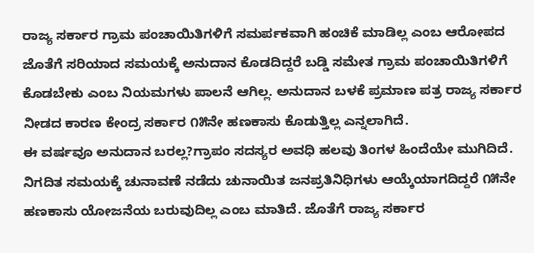ರಾಜ್ಯ ಸರ್ಕಾರ ಗ್ರಾಮ ಪಂಚಾಯಿತಿಗಳಿಗೆ ಸಮರ್ಪಕವಾಗಿ ಹಂಚಿಕೆ ಮಾಡಿಲ್ಲ ಎಂಬ ಆರೋಪದ ಜೊತೆಗೆ ಸರಿಯಾದ ಸಮಯಕ್ಕೆ ಅನುದಾನ ಕೊಡದಿದ್ದರೆ ಬಡ್ಡಿ ಸಮೇತ ಗ್ರಾಮ ಪಂಚಾಯಿತಿಗಳಿಗೆ ಕೊಡಬೇಕು ಎಂಬ ನಿಯಮಗಳು ಪಾಲನೆ ಆಗಿಲ್ಲ. ಅನುದಾನ ಬಳಕೆ ಪ್ರಮಾಣ ಪತ್ರ ರಾಜ್ಯ ಸರ್ಕಾರ ನೀಡದ ಕಾರಣ ಕೇಂದ್ರ ಸರ್ಕಾರ ೧೫ನೇ ಹಣಕಾಸು ಕೊಡುತ್ತಿಲ್ಲ ಎನ್ನಲಾಗಿದೆ.
ಈ ವರ್ಷವೂ ಅನುದಾನ ಬರಲ್ಲ?ಗ್ರಾಪಂ ಸದಸ್ಯರ ಅವಧಿ ಹಲವು ತಿಂಗಳ ಹಿಂದೆಯೇ ಮುಗಿದಿದೆ. ನಿಗದಿತ ಸಮಯಕ್ಕೆ ಚುನಾವಣೆ ನಡೆದು ಚುನಾಯಿತ ಜನಪ್ರತಿನಿಧಿಗಳು ಆಯ್ಕೆಯಾಗದಿದ್ದರೆ ೧೫ನೇ ಹಣಕಾಸು ಯೋಜನೆಯ ಬರುವುದಿಲ್ಲ ಎಂಬ ಮಾತಿದೆ. ಜೊತೆಗೆ ರಾಜ್ಯ ಸರ್ಕಾರ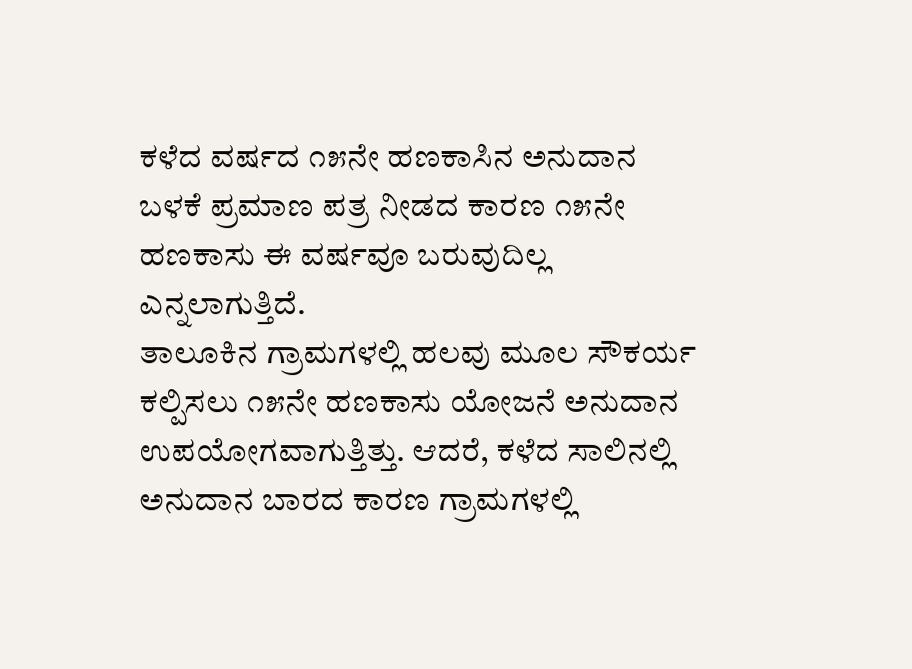ಕಳೆದ ವರ್ಷದ ೧೫ನೇ ಹಣಕಾಸಿನ ಅನುದಾನ ಬಳಕೆ ಪ್ರಮಾಣ ಪತ್ರ ನೀಡದ ಕಾರಣ ೧೫ನೇ ಹಣಕಾಸು ಈ ವರ್ಷವೂ ಬರುವುದಿಲ್ಲ ಎನ್ನಲಾಗುತ್ತಿದೆ.
ತಾಲೂಕಿನ ಗ್ರಾಮಗಳಲ್ಲಿ ಹಲವು ಮೂಲ ಸೌಕರ್ಯ ಕಲ್ಪಿಸಲು ೧೫ನೇ ಹಣಕಾಸು ಯೋಜನೆ ಅನುದಾನ ಉಪಯೋಗವಾಗುತ್ತಿತ್ತು. ಆದರೆ, ಕಳೆದ ಸಾಲಿನಲ್ಲಿ ಅನುದಾನ ಬಾರದ ಕಾರಣ ಗ್ರಾಮಗಳಲ್ಲಿ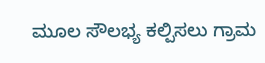ಮೂಲ ಸೌಲಭ್ಯ ಕಲ್ಪಿಸಲು ಗ್ರಾಮ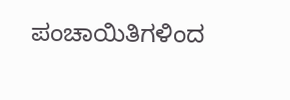ಪಂಚಾಯಿತಿಗಳಿಂದ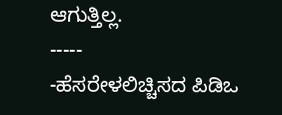ಆಗುತ್ತಿಲ್ಲ.
-----
-ಹೆಸರೇಳಲಿಚ್ಚಿಸದ ಪಿಡಿಒ